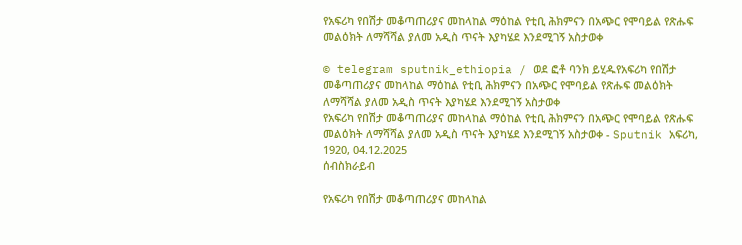የአፍሪካ የበሽታ መቆጣጠሪያና መከላከል ማዕከል የቲቢ ሕክምናን በአጭር የሞባይል የጽሑፍ መልዕክት ለማሻሻል ያለመ አዲስ ጥናት እያካሄደ እንደሚገኝ አስታወቀ

© telegram sputnik_ethiopia / ወደ ፎቶ ባንክ ይሂዱየአፍሪካ የበሽታ መቆጣጠሪያና መከላከል ማዕከል የቲቢ ሕክምናን በአጭር የሞባይል የጽሑፍ መልዕክት ለማሻሻል ያለመ አዲስ ጥናት እያካሄደ እንደሚገኝ አስታወቀ
የአፍሪካ የበሽታ መቆጣጠሪያና መከላከል ማዕከል የቲቢ ሕክምናን በአጭር የሞባይል የጽሑፍ መልዕክት ለማሻሻል ያለመ አዲስ ጥናት እያካሄደ እንደሚገኝ አስታወቀ - Sputnik አፍሪካ, 1920, 04.12.2025
ሰብስክራይብ

የአፍሪካ የበሽታ መቆጣጠሪያና መከላከል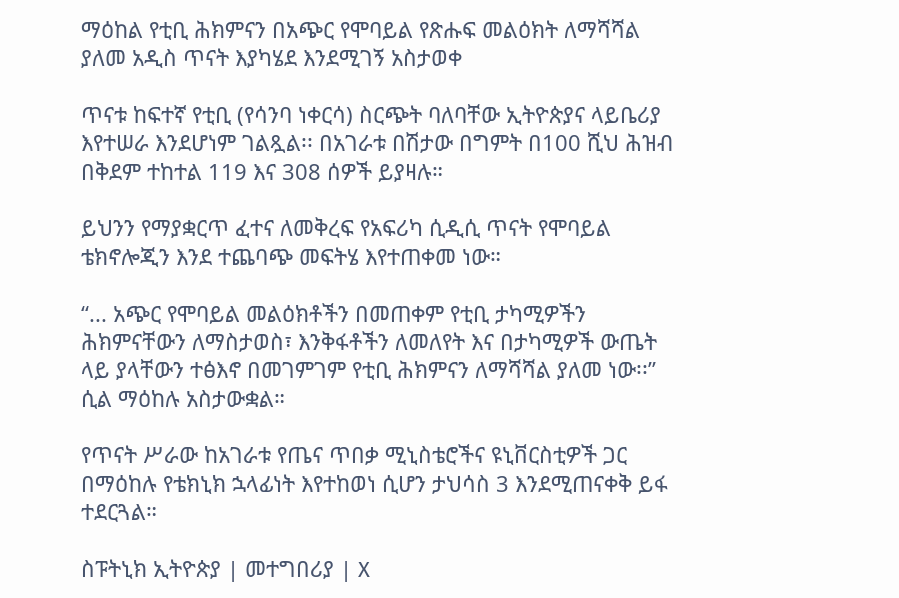ማዕከል የቲቢ ሕክምናን በአጭር የሞባይል የጽሑፍ መልዕክት ለማሻሻል ያለመ አዲስ ጥናት እያካሄደ እንደሚገኝ አስታወቀ

ጥናቱ ከፍተኛ የቲቢ (የሳንባ ነቀርሳ) ስርጭት ባለባቸው ኢትዮጵያና ላይቤሪያ እየተሠራ እንደሆነም ገልጿል፡፡ በአገራቱ በሽታው በግምት በ100 ሺህ ሕዝብ በቅደም ተከተል 119 እና 308 ሰዎች ይያዛሉ።

ይህንን የማያቋርጥ ፈተና ለመቅረፍ የአፍሪካ ሲዲሲ ጥናት የሞባይል ቴክኖሎጂን እንደ ተጨባጭ መፍትሄ እየተጠቀመ ነው።

“... አጭር የሞባይል መልዕክቶችን በመጠቀም የቲቢ ታካሚዎችን ሕክምናቸውን ለማስታወስ፣ እንቅፋቶችን ለመለየት እና በታካሚዎች ውጤት ላይ ያላቸውን ተፅእኖ በመገምገም የቲቢ ሕክምናን ለማሻሻል ያለመ ነው፡፡” ሲል ማዕከሉ አስታውቋል።

የጥናት ሥራው ከአገራቱ የጤና ጥበቃ ሚኒስቴሮችና ዩኒቨርስቲዎች ጋር በማዕከሉ የቴክኒክ ኋላፊነት እየተከወነ ሲሆን ታህሳስ 3 እንደሚጠናቀቅ ይፋ ተደርጓል።

ስፑትኒክ ኢትዮጵያ | መተግበሪያ | X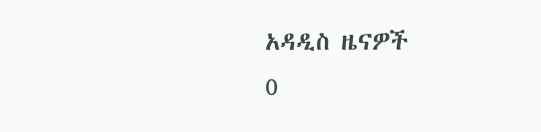አዳዲስ ዜናዎች
0